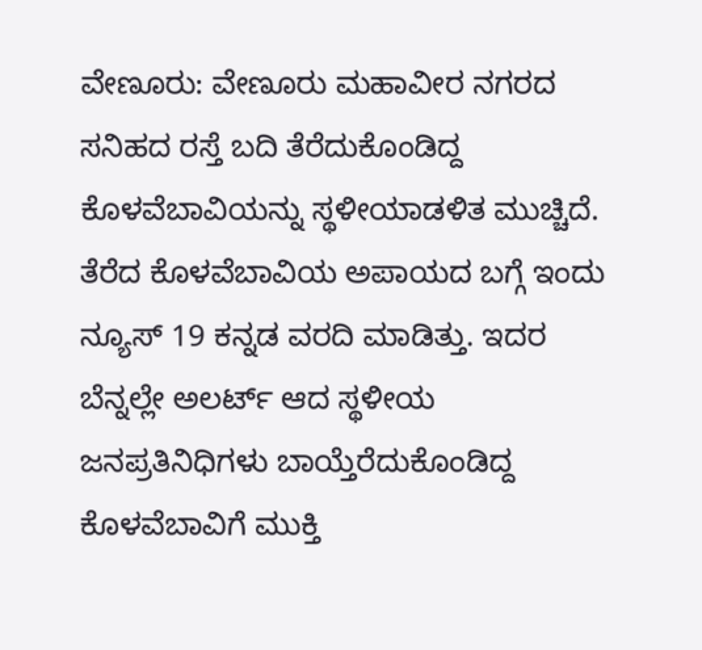ವೇಣೂರು: ವೇಣೂರು ಮಹಾವೀರ ನಗರದ ಸನಿಹದ ರಸ್ತೆ ಬದಿ ತೆರೆದುಕೊಂಡಿದ್ದ ಕೊಳವೆಬಾವಿಯನ್ನು ಸ್ಥಳೀಯಾಡಳಿತ ಮುಚ್ಚಿದೆ.
ತೆರೆದ ಕೊಳವೆಬಾವಿಯ ಅಪಾಯದ ಬಗ್ಗೆ ಇಂದು ನ್ಯೂಸ್ 19 ಕನ್ನಡ ವರದಿ ಮಾಡಿತ್ತು. ಇದರ ಬೆನ್ನಲ್ಲೇ ಅಲರ್ಟ್ ಆದ ಸ್ಥಳೀಯ ಜನಪ್ರತಿನಿಧಿಗಳು ಬಾಯ್ತೆರೆದುಕೊಂಡಿದ್ದ ಕೊಳವೆಬಾವಿಗೆ ಮುಕ್ತಿ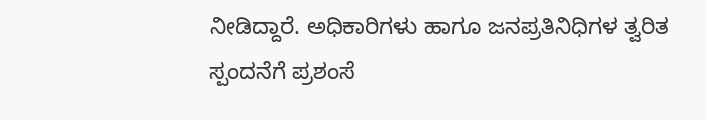ನೀಡಿದ್ದಾರೆ. ಅಧಿಕಾರಿಗಳು ಹಾಗೂ ಜನಪ್ರತಿನಿಧಿಗಳ ತ್ವರಿತ ಸ್ಪಂದನೆಗೆ ಪ್ರಶಂಸೆ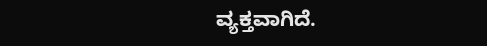ವ್ಯಕ್ತವಾಗಿದೆ.